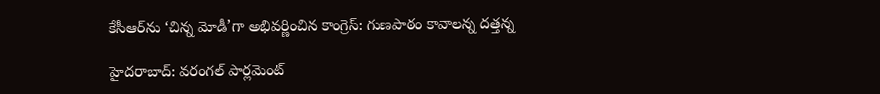కేసీఆర్‌ను ‘చిన్న మోడీ’గా అభివర్ణించిన కాంగ్రెస్: గుణపాఠం కావాలన్న దత్తన్న

హైదరాబాద్: వరంగల్ పార్లమెంట్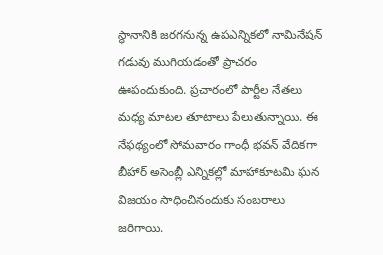స్థానానికి జరగనున్న ఉపఎన్నికలో నామినేషన్ గడువు ముగియడంతో ప్రాచరం ఊపందుకుంది. ప్రచారంలో పార్టీల నేతలు మధ్య మాటల తూటాలు పేలుతున్నాయి. ఈ నేఫథ్యంలో సోమవారం గాంధీ భవన్ వేదికగా బీహార్ అసెంబ్లీ ఎన్నికల్లో మాహాకూటమి ఘన విజయం సాధించినందుకు సంబరాలు జరిగాయి.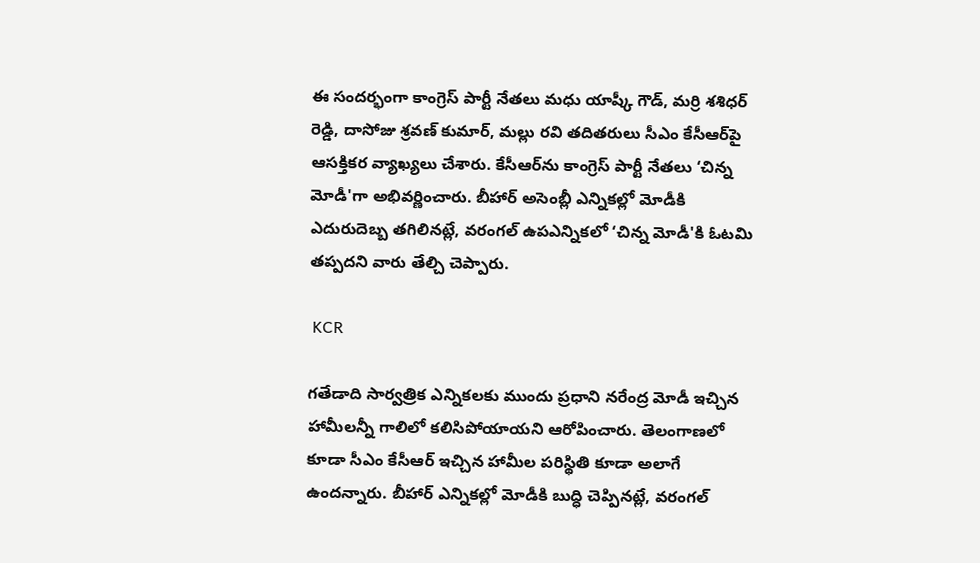ఈ సందర్భంగా కాంగ్రెస్ పార్టీ నేతలు మధు యాష్కీ గౌడ్, మర్రి శశిధర్ రెడ్డి, దాసోజు శ్రవణ్ కుమార్, మల్లు రవి తదితరులు సీఎం కేసీఆర్‌పై ఆసక్తికర వ్యాఖ్యలు చేశారు. కేసీఆర్‌ను కాంగ్రెస్ పార్టీ నేతలు ‘చిన్న మోడీ'గా అభివర్ణించారు. బీహార్ అసెంబ్లీ ఎన్నికల్లో మోడీకి ఎదురుదెబ్బ తగిలినట్లే, వరంగల్ ఉపఎన్నికలో ‘చిన్న మోడీ'కి ఓటమి తప్పదని వారు తేల్చి చెప్పారు.

 KCR

గతేడాది సార్వత్రిక ఎన్నికలకు ముందు ప్రధాని నరేంద్ర మోడీ ఇచ్చిన హామీలన్నీ గాలిలో కలిసిపోయాయని ఆరోపించారు. తెలంగాణలో కూడా సీఎం కేసీఆర్ ఇచ్చిన హామీల పరిస్థితి కూడా అలాగే ఉందన్నారు. బీహార్ ఎన్నికల్లో మోడీకి బుద్ధి చెప్పినట్లే, వరంగల్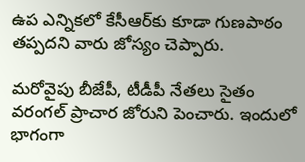ఉప ఎన్నికలో కేసీఆర్‌కు కూడా గుణపాఠం తప్పదని వారు జోస్యం చెప్పారు.

మరోవైపు బీజేపీ, టీడీపీ నేతలు సైతం వరంగల్ ప్రాచార జోరుని పెంచారు. ఇందులో భాగంగా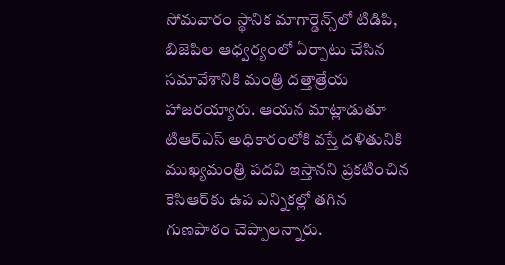సోమవారం స్థానిక మాగార్డెన్స్‌లో టిడిపి, బిజెపిల ఆధ్వర్యంలో ఏర్పాటు చేసిన సమావేశానికి మంత్రి దత్తాత్రేయ హాజరయ్యారు. ఆయన మాట్లాడుతూ టిఆర్‌ఎస్ అధికారంలోకి వస్తే దళితునికి ముఖ్యమంత్రి పదవి ఇస్తానని ప్రకటించిన కెసి‌ఆర్‌కు ఉప ఎన్నికల్లో తగిన గుణపాఠం చెప్పాలన్నారు.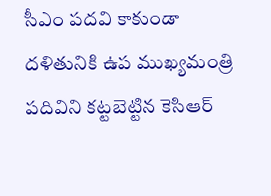సీఎం పదవి కాకుండా దళితునికి ఉప ముఖ్యమంత్రి పదివిని కట్టబెట్టిన కెసిఆర్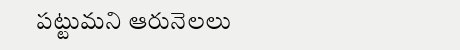పట్టుమని ఆరునెలలు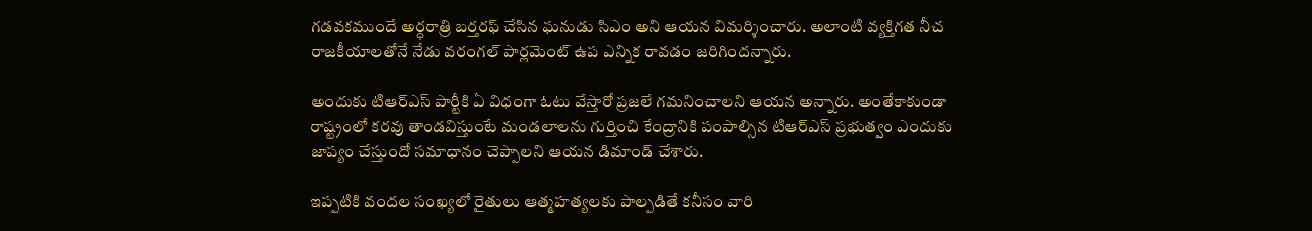గడవకముందే అర్ధరాత్రి బర్తరఫ్ చేసిన ఘనుడు సిఎం అని ఆయన విమర్శించారు. అలాంటి వ్యక్తిగత నీచ రాజకీయాలతోనే నేడు వరంగల్ పార్లమెంట్ ఉప ఎన్నిక రావడం జరిగిందన్నారు.

అందుకు టిఆర్‌ఎస్ పార్టీకి ఏ విధంగా ఓటు వేస్తారో ప్రజలే గమనించాలని ఆయన అన్నారు. అంతేకాకుండా రాష్ట్రంలో కరవు తాండవిస్తుంటే మండలాలను గుర్తించి కేంద్రానికి పంపాల్సిన టిఆర్‌ఎస్ ప్రభుత్వం ఎందుకు జాప్యం చేస్తుందో సమాధానం చెప్పాలని ఆయన డిమాండ్ చేశారు.

ఇప్పటికి వందల సంఖ్యలో రైతులు ఆత్మహత్యలకు పాల్పడితే కనీసం వారి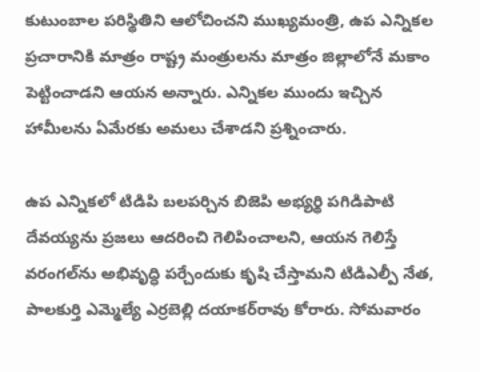కుటుంబాల పరిస్థితిని ఆలోచించని ముఖ్యమంత్రి, ఉప ఎన్నికల ప్రచారానికి మాత్రం రాష్ట్ర మంత్రులను మాత్రం జిల్లాలోనే మకాం పెట్టించాడని ఆయన అన్నారు. ఎన్నికల ముందు ఇచ్చిన హామీలను ఏమేరకు అమలు చేశాడని ప్రశ్నించారు.

ఉప ఎన్నికలో టిడిపి బలపర్చిన బిజెపి అభ్యర్థి పగిడిపాటి దేవయ్యను ప్రజలు ఆదరించి గెలిపించాలని, ఆయన గెలిస్తే వరంగల్‌ను అభివృద్ధి పర్చేందుకు కృషి చేస్తామని టిడిఎల్పీ నేత, పాలకుర్తి ఎమ్మెల్యే ఎర్రబెల్లి దయాకర్‌రావు కోరారు. సోమవారం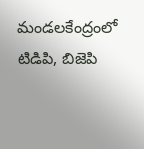మండలకేంద్రంలో టిడిపి, బిజెపి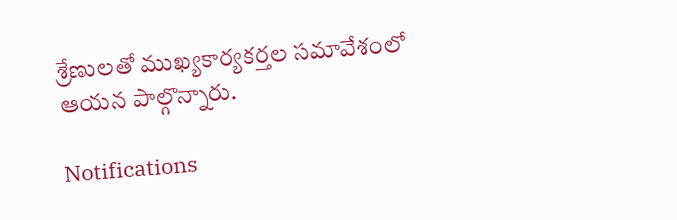శ్రేణులతో ముఖ్యకార్యకర్తల సమావేశంలో ఆయన పాల్గొన్నారు.

Notifications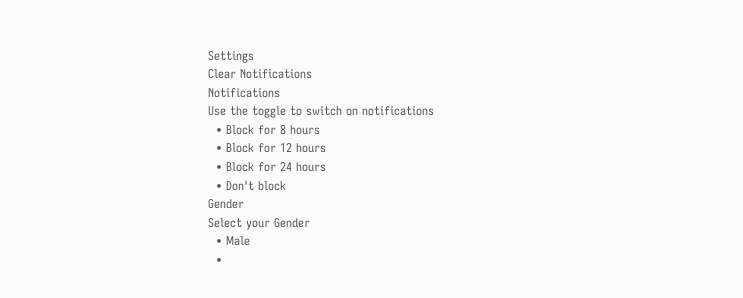Settings
Clear Notifications
Notifications
Use the toggle to switch on notifications
  • Block for 8 hours
  • Block for 12 hours
  • Block for 24 hours
  • Don't block
Gender
Select your Gender
  • Male
  •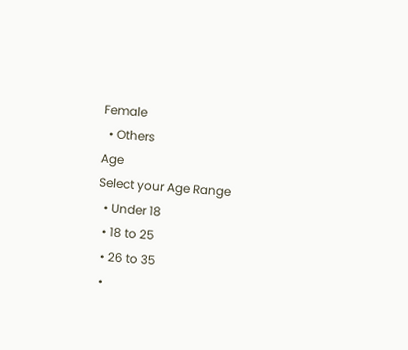Female
  • Others
Age
Select your Age Range
  • Under 18
  • 18 to 25
  • 26 to 35
  •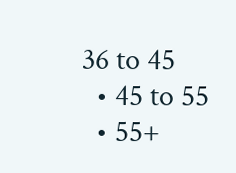36 to 45
  • 45 to 55
  • 55+